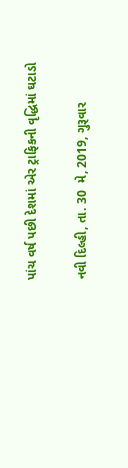પાંચ વર્ષ પછી દેશમાં એર ટ્રાફિકની વૃદ્ધિમાં ઘટાડો

નવી દિલ્હી, તા. 30  મે, 2019, ગુરૂવાર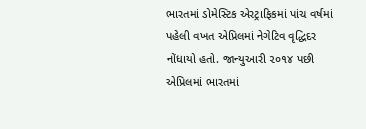ભારતમાં ડોમેસ્ટિક એરટ્રાફિકમાં પાંચ વર્ષમાં પહેલી વખત એપ્રિલમાં નેગેટિવ વૃદ્ધિદર નોંધાયો હતો. જાન્યુઆરી ૨૦૧૪ પછી એપ્રિલમાં ભારતમાં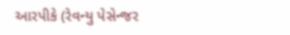આરપીકે (રેવન્યુ પેસેન્જર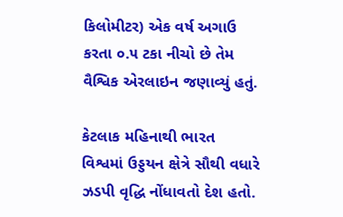કિલોમીટર) એક વર્ષ અગાઉ કરતા ૦.૫ ટકા નીચો છે તેમ વૈશ્વિક એરલાઇન જણાવ્યું હતું.

કેટલાક મહિનાથી ભારત વિશ્વમાં ઉડ્ડયન ક્ષેત્રે સૌથી વધારે ઝડપી વૃદ્ધિ નોંધાવતો દેશ હતો.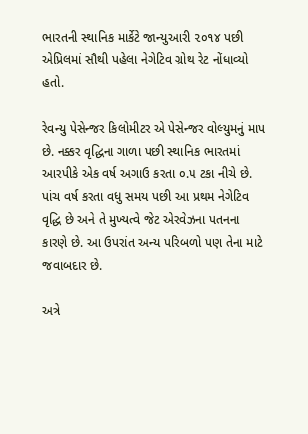ભારતની સ્થાનિક માર્કેટે જાન્યુઆરી ૨૦૧૪ પછી એપ્રિલમાં સૌથી પહેલા નેગેટિવ ગ્રોથ રેટ નોંધાવ્યો હતો.

રેવન્યુ પેસેન્જર કિલોમીટર એ પેસેન્જર વોલ્યુમનું માપ છે. નક્કર વૃદ્ધિના ગાળા પછી સ્થાનિક ભારતમાં આરપીકે એક વર્ષ અગાઉ કરતા ૦.૫ ટકા નીચે છે. પાંચ વર્ષ કરતા વધુ સમય પછી આ પ્રથમ નેગેટિવ વૃદ્ધિ છે અને તે મુખ્યત્વે જેટ એરવેઝના પતનના કારણે છે. આ ઉપરાંત અન્ય પરિબળો પણ તેના માટે જવાબદાર છે.

અત્રે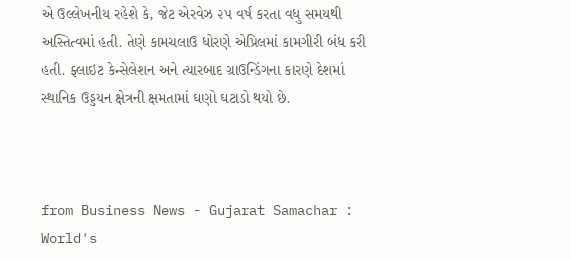એ ઉલ્લેખનીય રહેશે કે, જેટ એરવેઝ ૨૫ વર્ષ કરતા વધુ સમયથી અસ્તિત્વમાં હતી. તેણે કામચલાઉ ધોરણે એપ્રિલમાં કામગીરી બંધ કરી હતી. ફ્લાઇટ કેન્સેલેશન અને ત્યારબાદ ગ્રાઉન્ડિંગના કારણે દેશમાં સ્થાનિક ઉડ્ડયન ક્ષેત્રની ક્ષમતામાં ઘણો ઘટાડો થયો છે.



from Business News - Gujarat Samachar : World's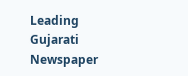Leading Gujarati Newspaper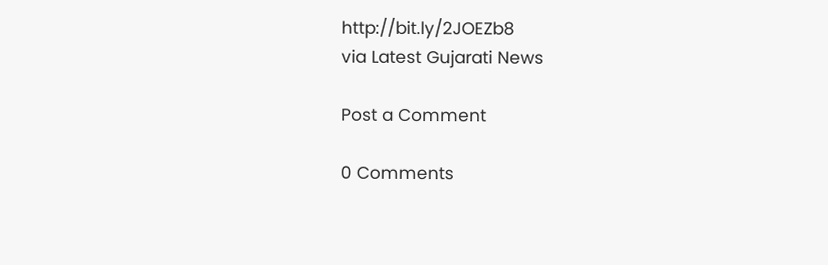http://bit.ly/2JOEZb8
via Latest Gujarati News

Post a Comment

0 Comments